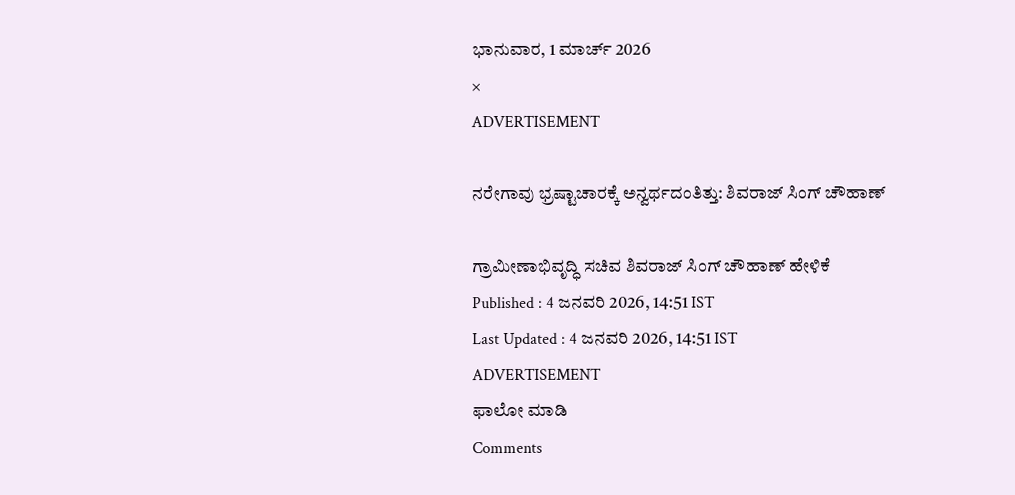ಭಾನುವಾರ, 1 ಮಾರ್ಚ್ 2026
×
ADVERTISEMENT

ನರೇಗಾವು ಭ್ರಷ್ಟಾಚಾರಕ್ಕೆ ಅನ್ವರ್ಥದಂತಿತ್ತು: ಶಿವರಾಜ್ ಸಿಂಗ್‌ ಚೌಹಾಣ್‌

ಗ್ರಾಮೀಣಾಭಿವೃದ್ಧಿ ಸಚಿವ ಶಿವರಾಜ್ ಸಿಂಗ್‌ ಚೌಹಾಣ್‌ ಹೇಳಿಕೆ
Published : 4 ಜನವರಿ 2026, 14:51 IST
Last Updated : 4 ಜನವರಿ 2026, 14:51 IST
ADVERTISEMENT
ಫಾಲೋ ಮಾಡಿ
Comments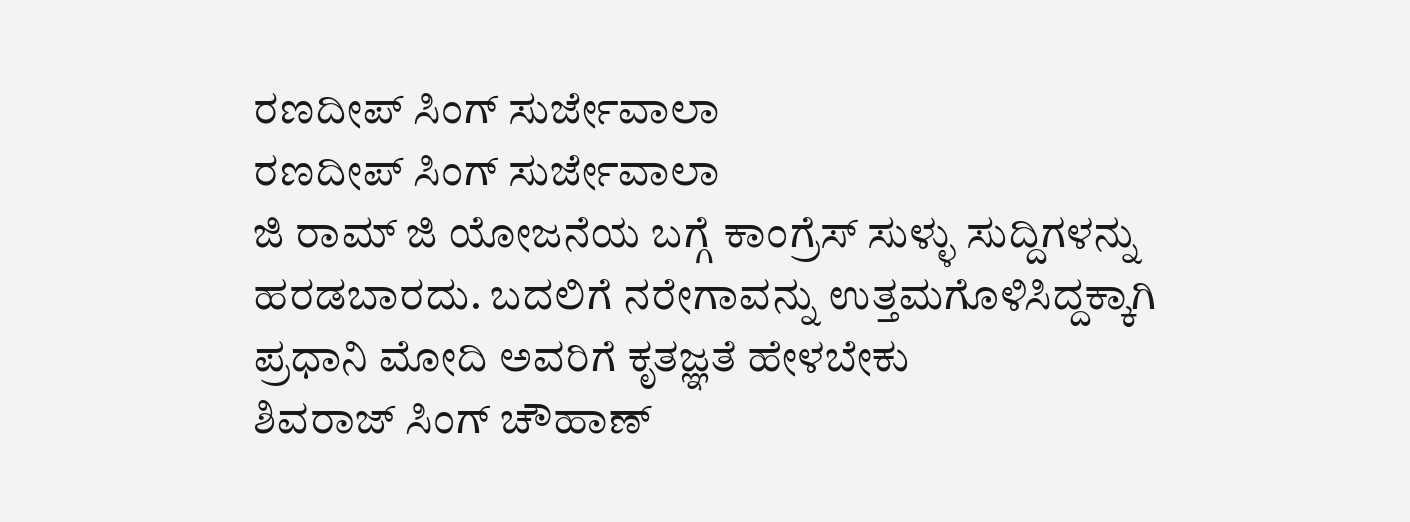ರಣದೀಪ್‌ ಸಿಂಗ್‌ ಸುರ್ಜೇವಾಲಾ
ರಣದೀಪ್‌ ಸಿಂಗ್‌ ಸುರ್ಜೇವಾಲಾ
ಜಿ ರಾಮ್‌ ಜಿ ಯೋಜನೆಯ ಬಗ್ಗೆ ಕಾಂಗ್ರೆಸ್‌ ಸುಳ್ಳು ಸುದ್ದಿಗಳನ್ನು ಹರಡಬಾರದು. ಬದಲಿಗೆ ನರೇಗಾವನ್ನು ಉತ್ತಮಗೊಳಿಸಿದ್ದಕ್ಕಾಗಿ ಪ್ರಧಾನಿ ಮೋದಿ ಅವರಿಗೆ ಕೃತಜ್ಞತೆ ಹೇಳಬೇಕು
ಶಿವರಾಜ್‌ ಸಿಂಗ್‌ ಚೌಹಾಣ್‌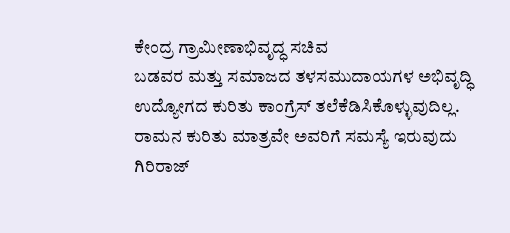ಕೇಂದ್ರ ಗ್ರಾಮೀಣಾಭಿವೃದ್ಧ ಸಚಿವ
ಬಡವರ ಮತ್ತು ಸಮಾಜದ ತಳಸಮುದಾಯಗಳ ಅಭಿವೃದ್ಧಿ ಉದ್ಯೋಗದ ಕುರಿತು ಕಾಂಗ್ರೆಸ್‌ ತಲೆಕೆಡಿಸಿಕೊಳ್ಳುವುದಿಲ್ಲ. ರಾಮನ ಕುರಿತು ಮಾತ್ರವೇ ಅವರಿಗೆ ಸಮಸ್ಯೆ ಇರುವುದು
ಗಿರಿರಾಜ್‌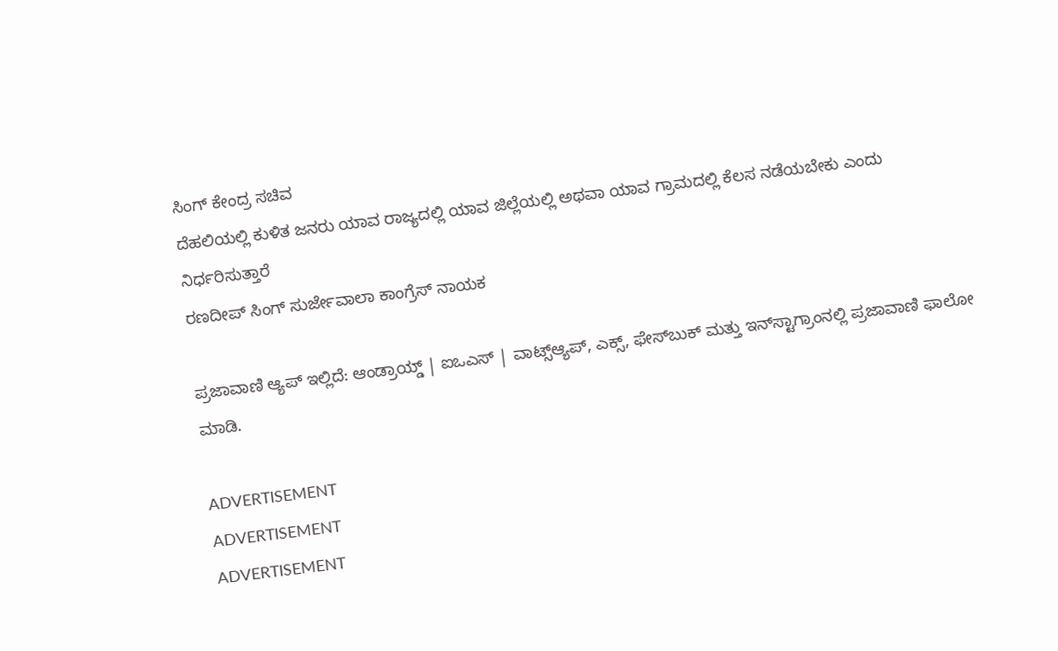ಸಿಂಗ್‌ ಕೇಂದ್ರ ಸಚಿವ
ದೆಹಲಿಯಲ್ಲಿ ಕುಳಿತ ಜನರು ಯಾವ ರಾಜ್ಯದಲ್ಲಿ ಯಾವ ಜಿಲ್ಲೆಯಲ್ಲಿ ಅಥವಾ ಯಾವ ಗ್ರಾಮದಲ್ಲಿ ಕೆಲಸ ನಡೆಯಬೇಕು ಎಂದು ನಿರ್ಧರಿಸುತ್ತಾರೆ
ರಣದೀಪ್‌ ಸಿಂಗ್‌ ಸುರ್ಜೇವಾಲಾ ಕಾಂಗ್ರೆಸ್‌ ನಾಯಕ

ಪ್ರಜಾವಾಣಿ ಆ್ಯಪ್ ಇಲ್ಲಿದೆ: ಆಂಡ್ರಾಯ್ಡ್ | ಐಒಎಸ್ | ವಾಟ್ಸ್ಆ್ಯಪ್, ಎಕ್ಸ್, ಫೇಸ್‌ಬುಕ್ ಮತ್ತು ಇನ್‌ಸ್ಟಾಗ್ರಾಂನಲ್ಲಿ ಪ್ರಜಾವಾಣಿ ಫಾಲೋ ಮಾಡಿ.

ADVERTISEMENT
ADVERTISEMENT
ADVERTISEMENT